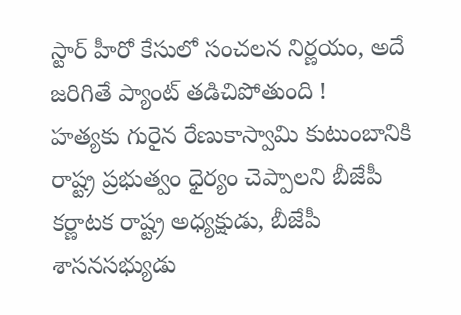స్టార్ హీరో కేసులో సంచలన నిర్ణయం, అదే జరిగితే ప్యాంట్ తడిచిపోతుంది !
హత్యకు గురైన రేణుకాస్వామి కుటుంబానికి రాష్ట్ర ప్రభుత్వం ధైర్యం చెప్పాలని బీజేపీ కర్ణాటక రాష్ట్ర అధ్యక్షుడు, బీజేపీ శాసనసభ్యుడు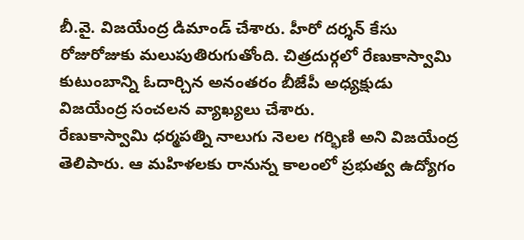బీ.వై. విజయేంద్ర డిమాండ్ చేశారు. హీరో దర్శన్ కేసు రోజురోజుకు మలుపుతిరుగుతోంది. చిత్రదుర్గలో రేణుకాస్వామి కుటుంబాన్ని ఓదార్చిన అనంతరం బీజేపీ అధ్యక్షుడు విజయేంద్ర సంచలన వ్యాఖ్యలు చేశారు.
రేణుకాస్వామి ధర్మపత్ని నాలుగు నెలల గర్భిణి అని విజయేంద్ర తెలిపారు. ఆ మహిళలకు రానున్న కాలంలో ప్రభుత్వ ఉద్యోగం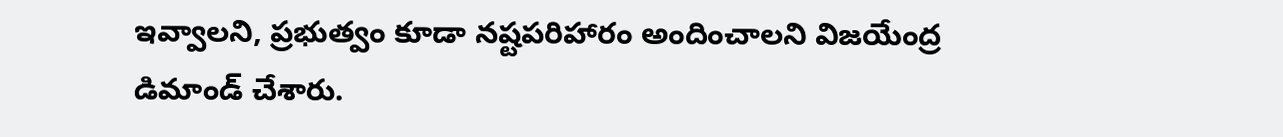ఇవ్వాలని, ప్రభుత్వం కూడా నష్టపరిహారం అందించాలని విజయేంద్ర డిమాండ్ చేశారు.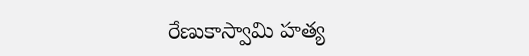రేణుకాస్వామి హత్య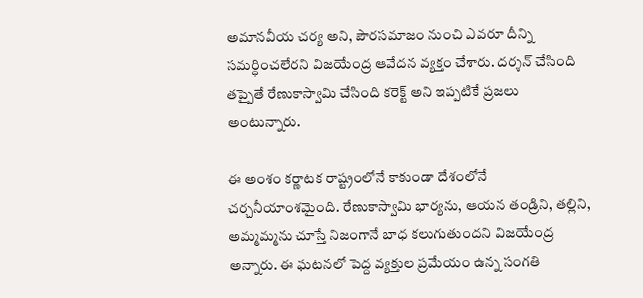అమానవీయ చర్య అని, పౌరసమాజం నుంచి ఎవరూ దీన్ని సమర్ధించలేరని విజయేంద్ర ఆవేదన వ్యక్తం చేశారు. దర్శన్ చేసింది తప్పైతే రేణుకాస్వామి చేసింది కరెక్ట్ అని ఇప్పటికే ప్రజలు అంటున్నారు.

ఈ అంశం కర్ణాటక రాష్ట్రంలోనే కాకుండా దేశంలోనే చర్చనీయాంశమైంది. రేణుకాస్వామి భార్యను, ఆయన తండ్రిని, తల్లిని, అమ్మమ్మను చూస్తే నిజంగానే బాధ కలుగుతుందని విజయేంద్ర అన్నారు. ఈ ఘటనలో పెద్ద వ్యక్తుల ప్రమేయం ఉన్న సంగతి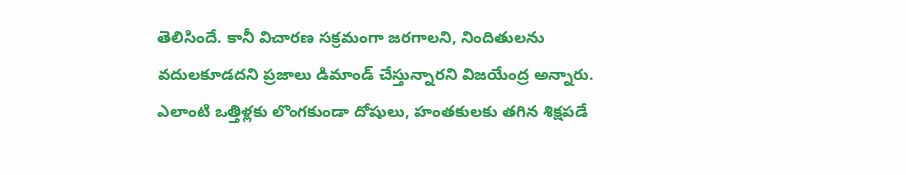తెలిసిందే. కానీ విచారణ సక్రమంగా జరగాలని, నిందితులను వదులకూడదని ప్రజాలు డిమాండ్ చేస్తున్నారని విజయేంద్ర అన్నారు.
ఎలాంటి ఒత్తిళ్లకు లొంగకుండా దోషులు, హంతకులకు తగిన శిక్షపడే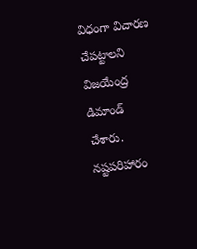విధంగా విచారణ చేపట్టాలని విజయేంద్ర డిమాండ్ చేశారు. నష్టపరిహారం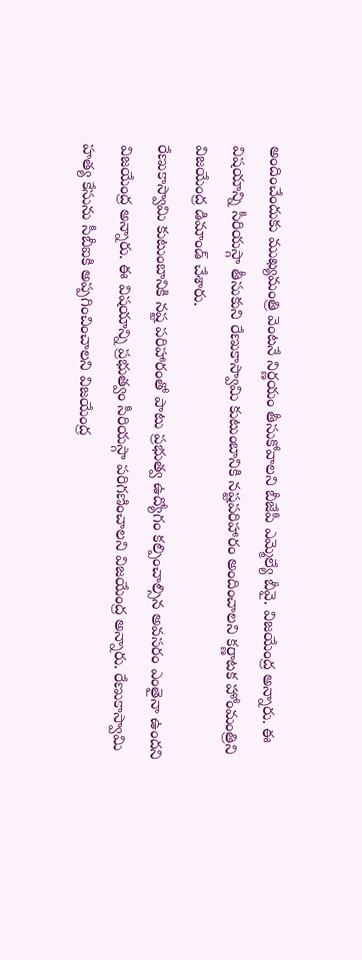అందించేందుకు ముఖ్యమంత్రి వెంటనే నిర్ణయం తీసుకోవాలని బీజేపీ ఎమ్మెల్యే బీవై. విజయేంద్ర అన్నారు. ఈ విషయాన్ని సీరియస్గా తీసుకుని రేణుకాస్వామి కుటుంబానికి నష్టపరిహారం అందించాలని కర్ణాటక హోంమంత్రిని విజయేంద్ర డిమాండ్ చేశారు.
రేణుకాస్వామి కుటుంబానికి నష్ట పరిహారంతో పాటు ప్రభుత్వ ఉద్యోగం కల్పించాల్సిన అవసరం ఎంతైనా ఉందని విజయేంద్ర అన్నారు. ఈ విషయాన్ని ప్రభుత్వం సీరియస్గా పరిగణించాలని విజయేంద్ర అన్నారు. రేణుకాస్వామి హత్య కేసును సీబీఐకి అప్పగించించాలని విజయేంద్ర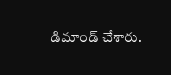డిమాండ్ చేశారు.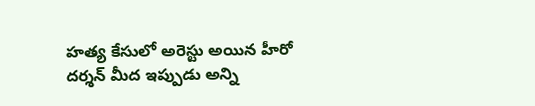హత్య కేసులో అరెస్టు అయిన హీరో దర్శన్ మీద ఇప్పుడు అన్ని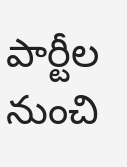పార్టీల నుంచి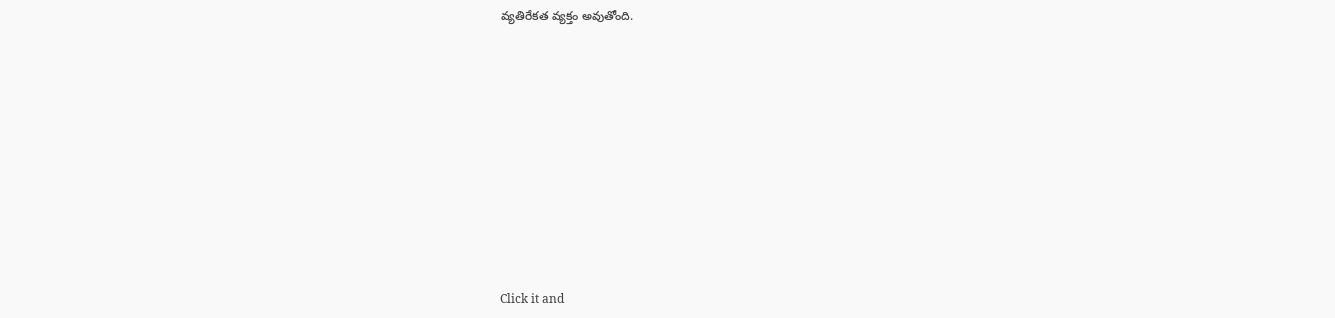వ్యతిరేకత వ్యక్తం అవుతోంది.












Click it and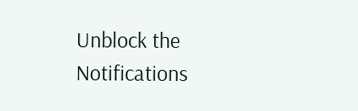Unblock the Notifications